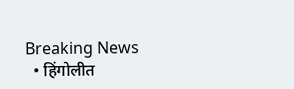Breaking News
  • हिंगोलीत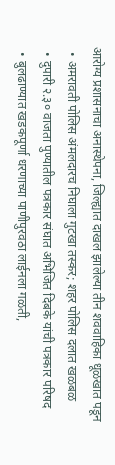आरोग्य प्रशासनाचा अनास्थेपना, जिल्ह्यात दाखल झालेल्या तीन शववाहिका धूळखात पडून
  • अमरावती पोलिस अंमलदारच निघाला गुटखा तस्कर; शहर पोलिस दलात खळबळ
  • दुपारी २.३० वाजता पुण्यातील पत्रकार संघात अभिजित दिबके यांची पत्रकार परिषद
  • बुलढाण्यात खडकपूर्णा धरणाच्या पाणीपुरवठा लाईनला गळती,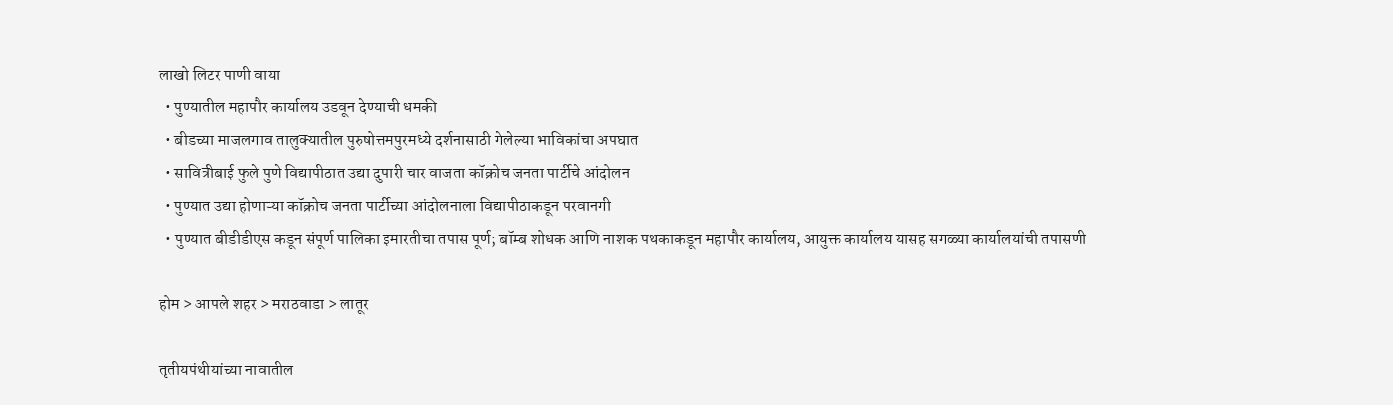लाखो लिटर पाणी वाया
  • पुण्यातील महापौर कार्यालय उडवून देण्याची धमकी
  • बीडच्या माजलगाव तालुक्यातील पुरुषोत्तमपुरमध्ये दर्शनासाठी गेलेल्या भाविकांचा अपघात
  • सावित्रीबाई फुले पुणे विद्यापीठात उद्या दुपारी चार वाजता कॉक्रोच जनता पार्टीचे आंदोलन
  • पुण्यात उद्या होणाऱ्या कॉक्रोच जनता पार्टीच्या आंदोलनाला विद्यापीठाकडून परवानगी
  • पुण्यात बीडीडीएस कडून संपूर्ण पालिका इमारतीचा तपास पूर्ण; बॉम्ब शोधक आणि नाशक पथकाकडून महापौर कार्यालय, आयुक्त कार्यालय यासह सगळ्या कार्यालयांची तपासणी

होम > आपले शहर > मराठवाडा > लातूर

तृतीयपंथीयांच्या नावातील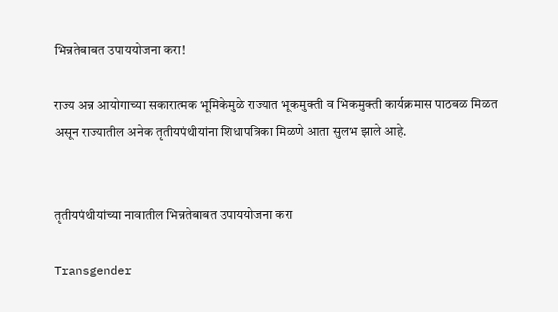भिन्नतेबाबत उपाययोजना करा!

राज्य अन्न आयोगाच्या सकारात्मक भूमिकेमुळे राज्यात भूकमुक्ती व भिकमुक्ती कार्यक्रमास पाठबळ मिळत असून राज्यातील अनेक तृतीयपंथीयांना शिधापत्रिका मिळणे आता सुलभ झाले आहे.


तृतीयपंथीयांच्या नावातील भिन्नतेबाबत उपाययोजना करा

Transgender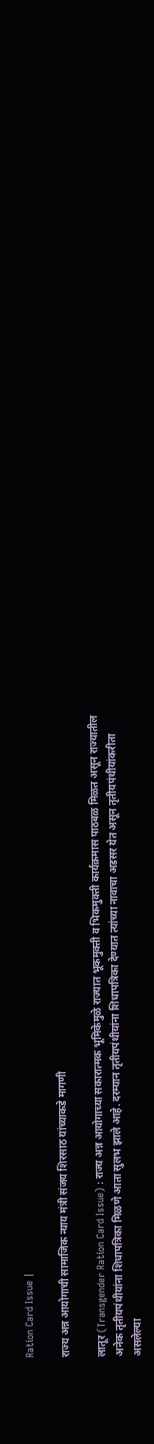Ration Card Issue |

राज्य अन्न आयोगाची सामाजिक न्याय मंत्री संजय शिरसाठ यांच्याकडे मागणी

लातूर (Transgender Ration Card Issue) : राज्य अन्न आयोगाच्या सकारात्मक भूमिकेमुळे राज्यात भूकमुक्ती व भिकमुक्ती कार्यक्रमास पाठबळ मिळत असून राज्यातील अनेक तृतीयपंथीयांना शिधापत्रिका मिळणे आता सुलभ झाले आहे. दरम्यान तृतीयपंथीयांना शिधापत्रिका देण्यात त्यांच्या नावाचा अडसर येत असून तृतीयपंथीयांकरीता असलेल्या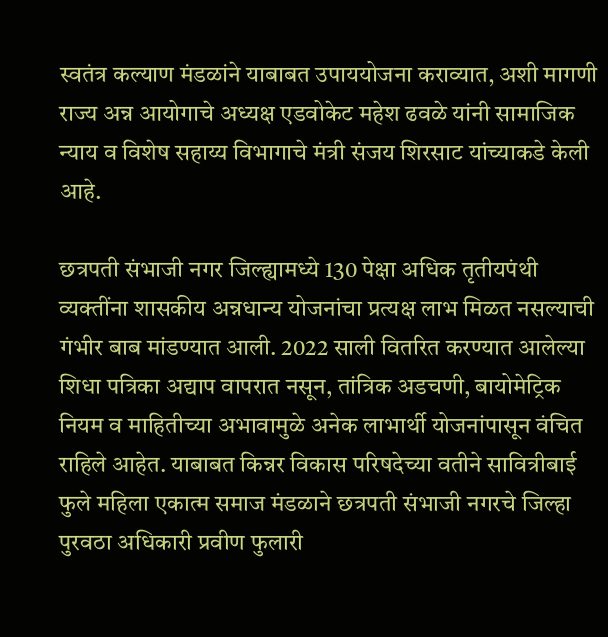स्वतंत्र कल्याण मंडळांने याबाबत उपाययोजना कराव्यात, अशी मागणी राज्य अन्न आयोगाचे अध्यक्ष एडवोकेट महेश ढवळे यांनी सामाजिक न्याय व विशेष सहाय्य विभागाचे मंत्री संजय शिरसाट यांच्याकडे केली आहे.

छत्रपती संभाजी नगर जिल्ह्यामध्ये 130 पेक्षा अधिक तृतीयपंथी व्यक्तींना शासकीय अन्नधान्य योजनांचा प्रत्यक्ष लाभ मिळत नसल्याची गंभीर बाब मांडण्यात आली. 2022 साली वितरित करण्यात आलेल्या शिधा पत्रिका अद्याप वापरात नसून, तांत्रिक अडचणी, बायोमेट्रिक नियम व माहितीच्या अभावामुळे अनेक लाभार्थी योजनांपासून वंचित राहिले आहेत. याबाबत किन्नर विकास परिषदेच्या वतीने सावित्रीबाई फुले महिला एकात्म समाज मंडळाने छत्रपती संभाजी नगरचे जिल्हा पुरवठा अधिकारी प्रवीण फुलारी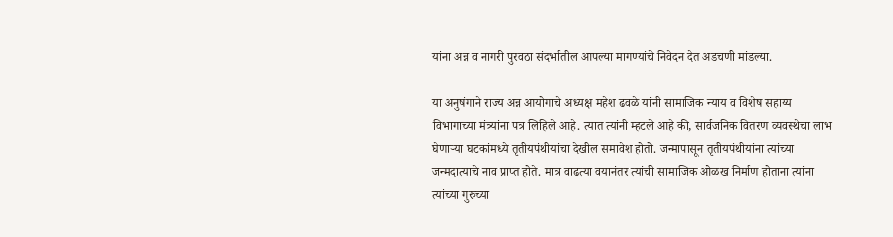यांना अन्न व नागरी पुरवठा संदर्भातील आपल्या मागण्यांचे निवेदन देत अडचणी मांडल्या.

या अनुषंगाने राज्य अन्न आयोगाचे अध्यक्ष महेश ढवळे यांनी सामाजिक न्याय व विशेष सहाय्य विभागाच्या मंत्र्यांना पत्र लिहिले आहे. त्यात त्यांनी म्हटले आहे की, सार्वजनिक वितरण व्यवस्थेचा लाभ घेणाऱ्या घटकांमध्ये तृतीयपंथीयांचा देखील समावेश होतो. जन्मापासून तृतीयपंथीयांना त्यांच्या जन्मदात्याचे नाव प्राप्त होते. मात्र वाढत्या वयानंतर त्यांची सामाजिक ओळख निर्माण होताना त्यांना त्यांच्या गुरुच्या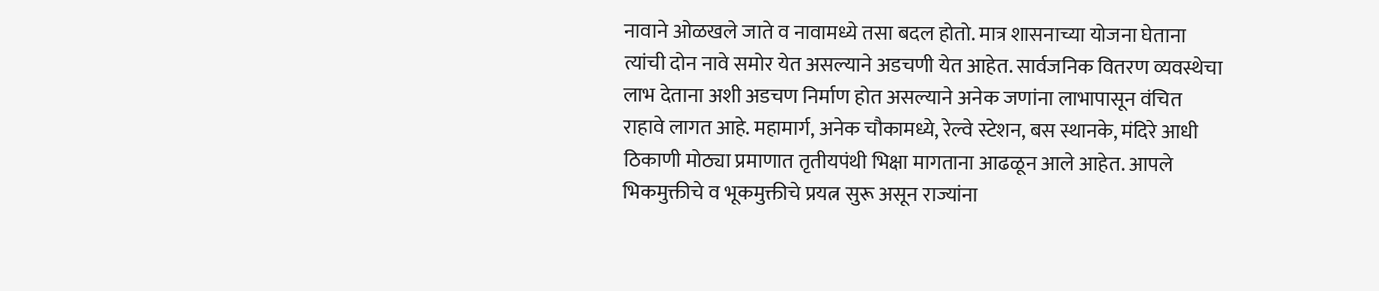नावाने ओळखले जाते व नावामध्ये तसा बदल होतो. मात्र शासनाच्या योजना घेताना त्यांची दोन नावे समोर येत असल्याने अडचणी येत आहेत. सार्वजनिक वितरण व्यवस्थेचा लाभ देताना अशी अडचण निर्माण होत असल्याने अनेक जणांना लाभापासून वंचित राहावे लागत आहे. महामार्ग, अनेक चौकामध्ये, रेल्वे स्टेशन, बस स्थानके, मंदिरे आधी ठिकाणी मोठ्या प्रमाणात तृतीयपंथी भिक्षा मागताना आढळून आले आहेत. आपले भिकमुक्तीचे व भूकमुक्तीचे प्रयत्न सुरू असून राज्यांना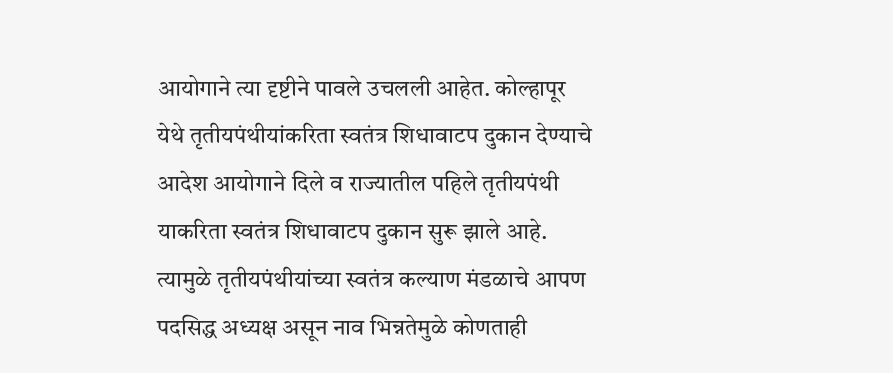आयोगाने त्या दृष्टीने पावले उचलली आहेत. कोल्हापूर येथे तृतीयपंथीयांकरिता स्वतंत्र शिधावाटप दुकान देण्याचे आदेश आयोगाने दिले व राज्यातील पहिले तृतीयपंथी याकरिता स्वतंत्र शिधावाटप दुकान सुरू झाले आहे. त्यामुळे तृतीयपंथीयांच्या स्वतंत्र कल्याण मंडळाचे आपण पदसिद्ध अध्यक्ष असून नाव भिन्नतेमुळे कोणताही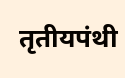तृतीयपंथी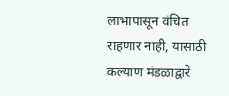लाभापासून वंचित राहणार नाही, यासाठी कल्याण मंडळाद्वारे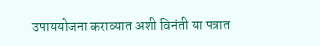उपाययोजना कराव्यात अशी विनंती या पत्रात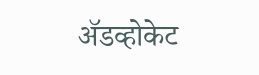अ‍ॅडव्होकेट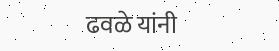ढवळे यांनी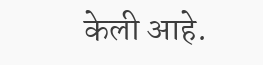केली आहे.